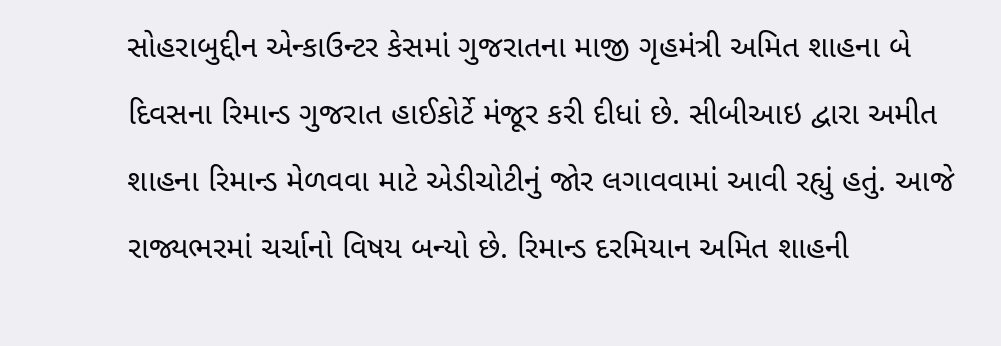સોહરાબુદ્દીન એન્કાઉન્ટર કેસમાં ગુજરાતના માજી ગૃહમંત્રી અમિત શાહના બે દિવસના રિમાન્ડ ગુજરાત હાઈકોર્ટે મંજૂર કરી દીધાં છે. સીબીઆઇ દ્વારા અમીત શાહના રિમાન્ડ મેળવવા માટે એડીચોટીનું જોર લગાવવામાં આવી રહ્યું હતું. આજે રાજ્યભરમાં ચર્ચાનો વિષય બન્યો છે. રિમાન્ડ દરમિયાન અમિત શાહની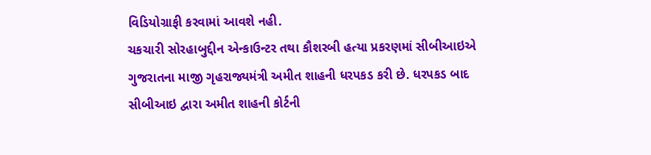વિડિયોગ્રાફી કરવામાં આવશે નહી.
ચકચારી સોરહાબુદ્દીન એન્કાઉન્ટર તથા કૌશરબી હત્યા પ્રકરણમાં સીબીઆઇએ ગુજરાતના માજી ગૃહરાજ્યમંત્રી અમીત શાહની ધરપકડ કરી છે. ધરપકડ બાદ સીબીઆઇ દ્વારા અમીત શાહની કોર્ટની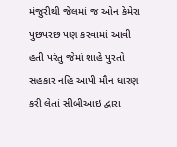મંજુરીથી જેલમાં જ ઓન કેમેરા પુછપરછ પણ કરવામાં આવી હતી પરંતુ જેમાં શાહે પુરતો સહકાર નહિ આપી મૌન ધારણ કરી લેતાં સીબીઆઇ દ્વારા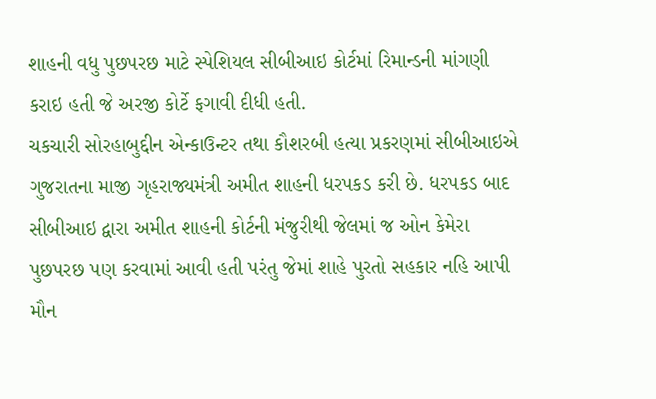શાહની વધુ પુછપરછ માટે સ્પેશિયલ સીબીઆઇ કોર્ટમાં રિમાન્ડની માંગણી કરાઇ હતી જે અરજી કોર્ટે ફગાવી દીધી હતી.
ચકચારી સોરહાબુદ્દીન એન્કાઉન્ટર તથા કૌશરબી હત્યા પ્રકરણમાં સીબીઆઇએ ગુજરાતના માજી ગૃહરાજ્યમંત્રી અમીત શાહની ધરપકડ કરી છે. ધરપકડ બાદ સીબીઆઇ દ્વારા અમીત શાહની કોર્ટની મંજુરીથી જેલમાં જ ઓન કેમેરા પુછપરછ પણ કરવામાં આવી હતી પરંતુ જેમાં શાહે પુરતો સહકાર નહિ આપી મૌન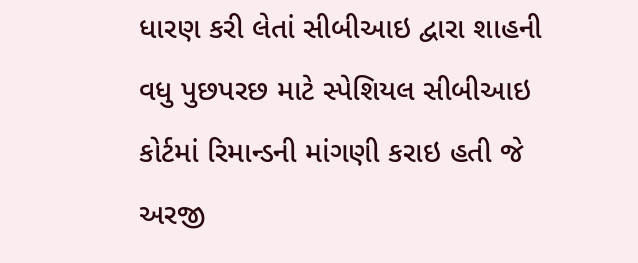ધારણ કરી લેતાં સીબીઆઇ દ્વારા શાહની વધુ પુછપરછ માટે સ્પેશિયલ સીબીઆઇ કોર્ટમાં રિમાન્ડની માંગણી કરાઇ હતી જે અરજી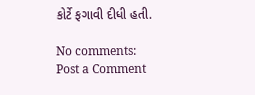કોર્ટે ફગાવી દીધી હતી.

No comments:
Post a Comment